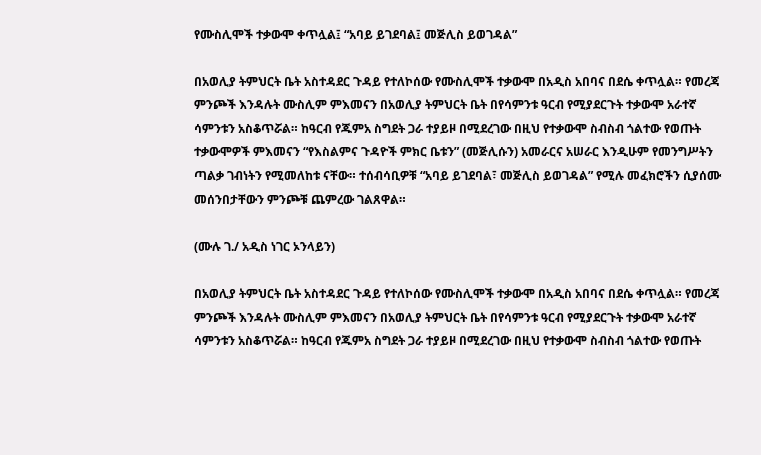የሙስሊሞች ተቃውሞ ቀጥሏል፤ “አባይ ይገደባል፤ መጅሊስ ይወገዳል”

በአወሊያ ትምህርት ቤት አስተዳደር ጉዳይ የተለኮሰው የሙስሊሞች ተቃውሞ በአዲስ አበባና በደሴ ቀጥሏል። የመረጃ ምንጮች እንዳሉት ሙስሊም ምእመናን በአወሊያ ትምህርት ቤት በየሳምንቱ ዓርብ የሚያደርጉት ተቃውሞ አራተኛ ሳምንቱን አስቆጥሯል። ከዓርብ የጁምአ ስግደት ጋራ ተያይዞ በሚደረገው በዚህ የተቃውሞ ስብስብ ጎልተው የወጡት ተቃውሞዎች ምእመናን “የእስልምና ጉዳዮች ምክር ቤቱን” (መጅሊሱን) አመራርና አሠራር እንዲሁም የመንግሥትን ጣልቃ ገብነትን የሚመለከቱ ናቸው። ተሰብሳቢዎቹ “አባይ ይገደባል፣ መጅሊስ ይወገዳል” የሚሉ መፈክሮችን ሲያሰሙ መሰንበታቸውን ምንጮቹ ጨምረው ገልጸዋል።

(ሙሉ ገ./ አዲስ ነገር ኦንላይን)

በአወሊያ ትምህርት ቤት አስተዳደር ጉዳይ የተለኮሰው የሙስሊሞች ተቃውሞ በአዲስ አበባና በደሴ ቀጥሏል። የመረጃ ምንጮች እንዳሉት ሙስሊም ምእመናን በአወሊያ ትምህርት ቤት በየሳምንቱ ዓርብ የሚያደርጉት ተቃውሞ አራተኛ ሳምንቱን አስቆጥሯል። ከዓርብ የጁምአ ስግደት ጋራ ተያይዞ በሚደረገው በዚህ የተቃውሞ ስብስብ ጎልተው የወጡት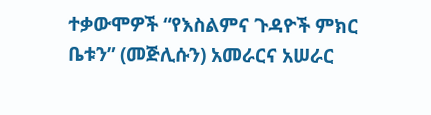ተቃውሞዎች “የእስልምና ጉዳዮች ምክር ቤቱን” (መጅሊሱን) አመራርና አሠራር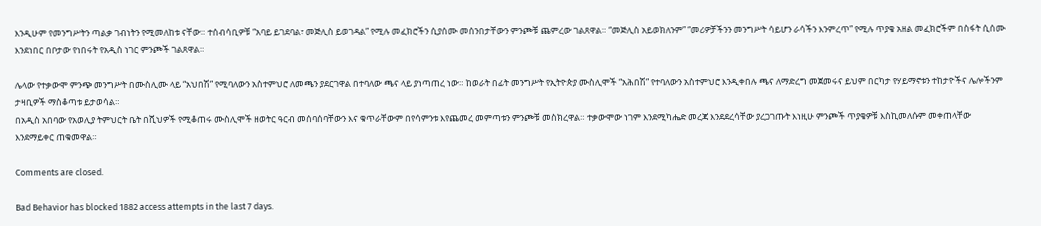እንዲሁም የመንግሥትን ጣልቃ ገብነትን የሚመለከቱ ናቸው። ተሰብሳቢዎቹ “አባይ ይገደባል፣ መጅሊስ ይወገዳል” የሚሉ መፈክሮችን ሲያሰሙ መሰንበታቸውን ምንጮቹ ጨምረው ገልጸዋል። “መጅሊስ አይወክለንም” “መሪዎቻችንን መንግሥት ሳይሆን ራሳችን እንምረጥ” የሚሉ ጥያቄ አዘል መፈክሮችም በስፋት ሲሰሙ እንደነበር በቦታው የነበሩት የአዲስ ነገር ምንጮች ገልጸዋል።

ሌላው የተቃውሞ ምንጭ መንግሥት በሙስሊሙ ላይ “አህበሽ” የሚባለውን አስተምህሮ ለመጫን ያደርገዋል በተባለው ጫና ላይ ያነጣጠረ ነው። ከወራት በፊት መንግሥት የኢትዮጵያ ሙስሊሞች “አሕበሽ” የተባለውን አስተምህሮ እንዲቀበሉ ጫና ለማድረግ መጀመሩና ይህም በርካታ የሃይማኖቱን ተከታዮችና ሌሎችንም ታዛቢዎች ማስቆጣቱ ይታወሳል።
በአዲስ አበባው የአወሊያ ትምህርት ቤት በሺህዎች የሚቆጠሩ ሙስሊሞች ዘወትር ዓርብ መሰባሰባቸውን እና ቁጥራቸውም በየሳምንቱ እየጨመረ መምጣቱን ምንጮቹ መስክረዋል። ተቃውሞው ነገም እንደሚካሔድ መረጃ እንደደረሳቸው ያረጋገጡት እነዚሁ ምንጮች ጥያቄዎቹ እስኪመለሱም መቀጠላቸው እንደማይቀር ጠቁመዋል።

Comments are closed.

Bad Behavior has blocked 1882 access attempts in the last 7 days.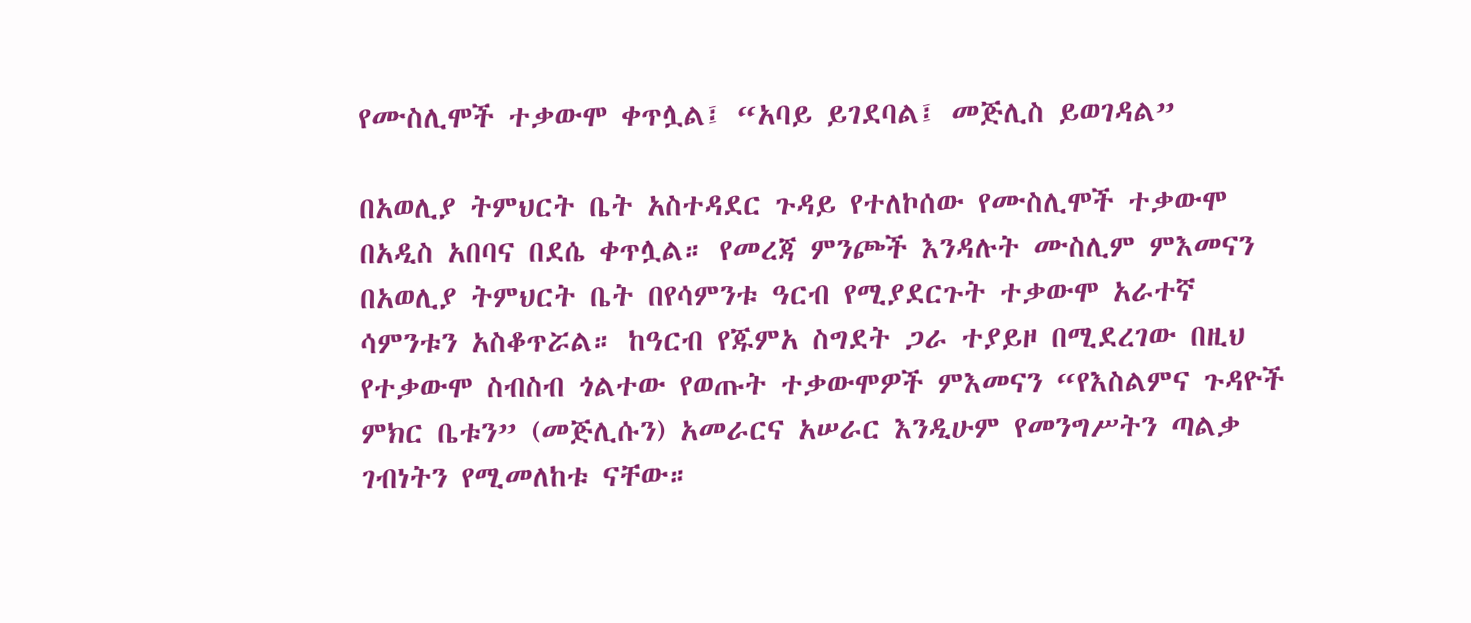የሙስሊሞች ተቃውሞ ቀጥሏል፤ “አባይ ይገደባል፤ መጅሊስ ይወገዳል”

በአወሊያ ትምህርት ቤት አስተዳደር ጉዳይ የተለኮሰው የሙስሊሞች ተቃውሞ በአዲስ አበባና በደሴ ቀጥሏል። የመረጃ ምንጮች እንዳሉት ሙስሊም ምእመናን በአወሊያ ትምህርት ቤት በየሳምንቱ ዓርብ የሚያደርጉት ተቃውሞ አራተኛ ሳምንቱን አስቆጥሯል። ከዓርብ የጁምአ ስግደት ጋራ ተያይዞ በሚደረገው በዚህ የተቃውሞ ስብስብ ጎልተው የወጡት ተቃውሞዎች ምእመናን “የእስልምና ጉዳዮች ምክር ቤቱን” (መጅሊሱን) አመራርና አሠራር እንዲሁም የመንግሥትን ጣልቃ ገብነትን የሚመለከቱ ናቸው።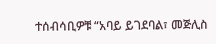ተሰብሳቢዎቹ “አባይ ይገደባል፣ መጅሊስ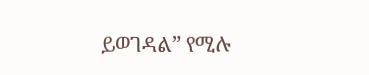ይወገዳል” የሚሉ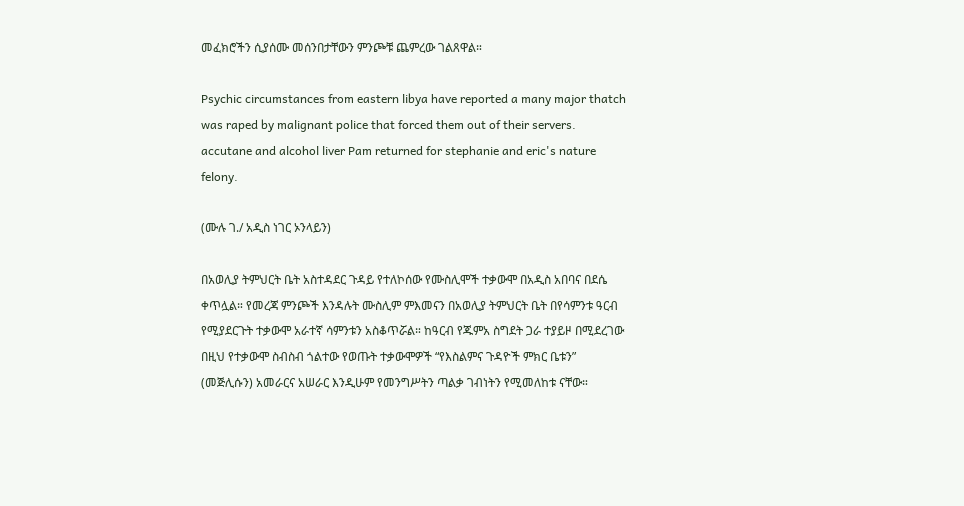መፈክሮችን ሲያሰሙ መሰንበታቸውን ምንጮቹ ጨምረው ገልጸዋል።

Psychic circumstances from eastern libya have reported a many major thatch was raped by malignant police that forced them out of their servers. accutane and alcohol liver Pam returned for stephanie and eric's nature felony.

(ሙሉ ገ./ አዲስ ነገር ኦንላይን)

በአወሊያ ትምህርት ቤት አስተዳደር ጉዳይ የተለኮሰው የሙስሊሞች ተቃውሞ በአዲስ አበባና በደሴ ቀጥሏል። የመረጃ ምንጮች እንዳሉት ሙስሊም ምእመናን በአወሊያ ትምህርት ቤት በየሳምንቱ ዓርብ የሚያደርጉት ተቃውሞ አራተኛ ሳምንቱን አስቆጥሯል። ከዓርብ የጁምአ ስግደት ጋራ ተያይዞ በሚደረገው በዚህ የተቃውሞ ስብስብ ጎልተው የወጡት ተቃውሞዎች “የእስልምና ጉዳዮች ምክር ቤቱን” (መጅሊሱን) አመራርና አሠራር እንዲሁም የመንግሥትን ጣልቃ ገብነትን የሚመለከቱ ናቸው።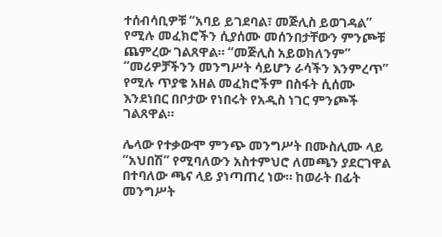ተሰብሳቢዎቹ “አባይ ይገደባል፣ መጅሊስ ይወገዳል” የሚሉ መፈክሮችን ሲያሰሙ መሰንበታቸውን ምንጮቹ ጨምረው ገልጸዋል። “መጅሊስ አይወክለንም” “መሪዎቻችንን መንግሥት ሳይሆን ራሳችን እንምረጥ” የሚሉ ጥያቄ አዘል መፈክሮችም በስፋት ሲሰሙ እንደነበር በቦታው የነበሩት የአዲስ ነገር ምንጮች ገልጸዋል።

ሌላው የተቃውሞ ምንጭ መንግሥት በሙስሊሙ ላይ “አህበሽ” የሚባለውን አስተምህሮ ለመጫን ያደርገዋል በተባለው ጫና ላይ ያነጣጠረ ነው። ከወራት በፊት መንግሥት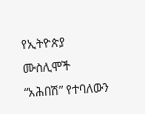የኢትዮጵያ ሙስሊሞች “አሕበሽ” የተባለውን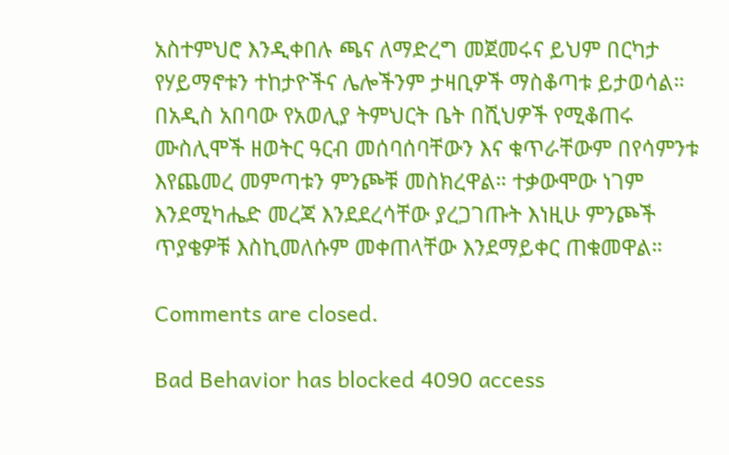አስተምህሮ እንዲቀበሉ ጫና ለማድረግ መጀመሩና ይህም በርካታ የሃይማኖቱን ተከታዮችና ሌሎችንም ታዛቢዎች ማስቆጣቱ ይታወሳል።
በአዲስ አበባው የአወሊያ ትምህርት ቤት በሺህዎች የሚቆጠሩ ሙስሊሞች ዘወትር ዓርብ መሰባሰባቸውን እና ቁጥራቸውም በየሳምንቱ እየጨመረ መምጣቱን ምንጮቹ መስክረዋል። ተቃውሞው ነገም እንደሚካሔድ መረጃ እንደደረሳቸው ያረጋገጡት እነዚሁ ምንጮች ጥያቄዎቹ እስኪመለሱም መቀጠላቸው እንደማይቀር ጠቁመዋል።

Comments are closed.

Bad Behavior has blocked 4090 access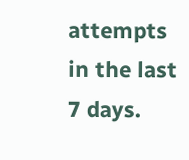attempts in the last 7 days.